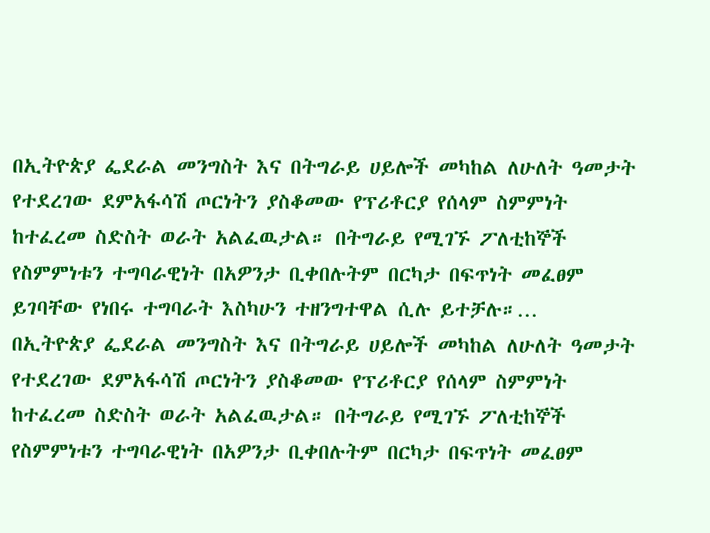በኢትዮጵያ ፌደራል መንግስት እና በትግራይ ሀይሎች መካከል ለሁለት ዓመታት የተደረገው ደምአፋሳሽ ጦርነትን ያስቆመው የፕሪቶርያ የሰላም ስምምነት ከተፈረመ ስድስት ወራት አልፈዉታል። በትግራይ የሚገኙ ፖለቲከኞች የስምምነቱን ተግባራዊነት በአዎንታ ቢቀበሉትም በርካታ በፍጥነት መፈፀም ይገባቸው የነበሩ ተግባራት እስካሁን ተዘንግተዋል ሲሉ ይተቻሉ።…
በኢትዮጵያ ፌደራል መንግስት እና በትግራይ ሀይሎች መካከል ለሁለት ዓመታት የተደረገው ደምአፋሳሽ ጦርነትን ያስቆመው የፕሪቶርያ የሰላም ስምምነት ከተፈረመ ስድስት ወራት አልፈዉታል። በትግራይ የሚገኙ ፖለቲከኞች የስምምነቱን ተግባራዊነት በአዎንታ ቢቀበሉትም በርካታ በፍጥነት መፈፀም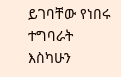ይገባቸው የነበሩ ተግባራት እስካሁን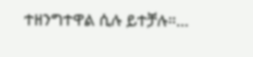ተዘንግተዋል ሲሉ ይተቻሉ።…